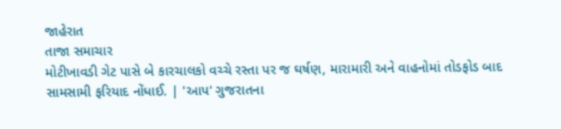જાહેરાત
તાજા સમાચાર
મોટીખાવડી ગેટ પાસે બે કારચાલકો વચ્ચે રસ્તા પર જ ઘર્ષણ, મારામારી અને વાહનોમાં તોડફોડ બાદ સામસામી ફરિયાદ નોંધાઈ. | 'આપ' ગુજરાતના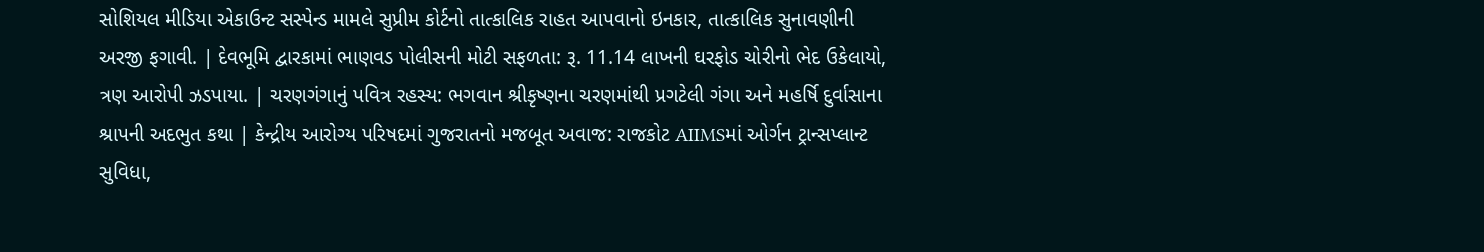સોશિયલ મીડિયા એકાઉન્ટ સસ્પેન્ડ મામલે સુપ્રીમ કોર્ટનો તાત્કાલિક રાહત આપવાનો ઇનકાર, તાત્કાલિક સુનાવણીની અરજી ફગાવી. | દેવભૂમિ દ્વારકામાં ભાણવડ પોલીસની મોટી સફળતા: રૂ. 11.14 લાખની ઘરફોડ ચોરીનો ભેદ ઉકેલાયો, ત્રણ આરોપી ઝડપાયા. | ચરણગંગાનું પવિત્ર રહસ્ય: ભગવાન શ્રીકૃષ્ણના ચરણમાંથી પ્રગટેલી ગંગા અને મહર્ષિ દુર્વાસાના શ્રાપની અદભુત કથા | કેન્દ્રીય આરોગ્ય પરિષદમાં ગુજરાતનો મજબૂત અવાજ: રાજકોટ AIIMSમાં ઓર્ગન ટ્રાન્સપ્લાન્ટ સુવિધા,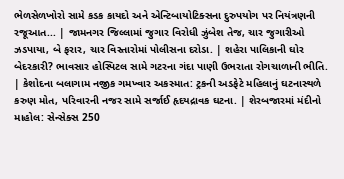ભેળસેળખોરો સામે કડક કાયદો અને એન્ટિબાયોટિક્સના દુરુપયોગ પર નિયંત્રણની રજૂઆત... | જામનગર જિલ્લામાં જુગાર વિરોધી ઝુંબેશ તેજ, ચાર જુગારીઓ ઝડપાયા, બે ફરાર, ચાર વિસ્તારોમાં પોલીસના દરોડા. | શહેરા પાલિકાની ઘોર બેદરકારી? ભાવસાર હોસ્પિટલ સામે ગટરના ગંદા પાણી ઉભરાતા રોગચાળાની ભીતિ. | કેશોદના બલાગામ નજીક ગમખ્વાર અકસ્માત: ટ્રકની અડફેટે મહિલાનું ઘટનાસ્થળે કરુણ મોત, પરિવારની નજર સામે સર્જાઈ હૃદયદ્રાવક ઘટના. | શેરબજારમાં મંદીનો માહોલ: સેન્સેક્સ 250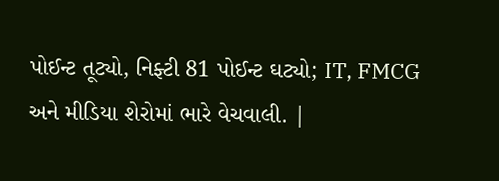પોઈન્ટ તૂટ્યો, નિફ્ટી 81 પોઈન્ટ ઘટ્યો; IT, FMCG અને મીડિયા શેરોમાં ભારે વેચવાલી. |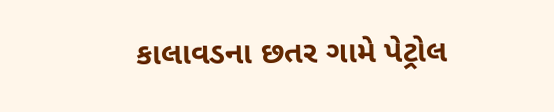કાલાવડના છતર ગામે પેટ્રોલ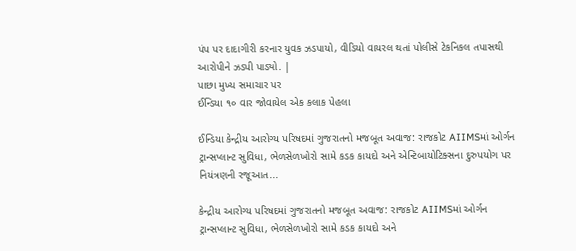પંપ પર દાદાગીરી કરનાર યુવક ઝડપાયો, વીડિયો વાયરલ થતાં પોલીસે ટેકનિકલ તપાસથી આરોપીને ઝડપી પાડ્યો. |
પાછા મુખ્ય સમાચાર પર
ઈન્ડિયા ૧૦ વાર જોવાયેલ એક કલાક પેહલા

ઈન્ડિયા કેન્દ્રીય આરોગ્ય પરિષદમાં ગુજરાતનો મજબૂત અવાજ: રાજકોટ AIIMSમાં ઓર્ગન ટ્રાન્સપ્લાન્ટ સુવિધા, ભેળસેળખોરો સામે કડક કાયદો અને એન્ટિબાયોટિક્સના દુરુપયોગ પર નિયંત્રણની રજૂઆત...

કેન્દ્રીય આરોગ્ય પરિષદમાં ગુજરાતનો મજબૂત અવાજ: રાજકોટ AIIMSમાં ઓર્ગન ટ્રાન્સપ્લાન્ટ સુવિધા, ભેળસેળખોરો સામે કડક કાયદો અને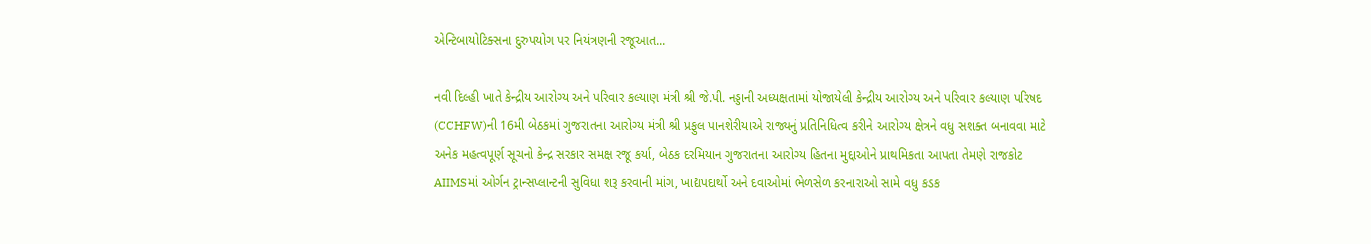એન્ટિબાયોટિક્સના દુરુપયોગ પર નિયંત્રણની રજૂઆત...

નવી દિલ્હી ખાતે કેન્દ્રીય આરોગ્ય અને પરિવાર કલ્યાણ મંત્રી શ્રી જે.પી. નડ્ડાની અધ્યક્ષતામાં યોજાયેલી કેન્દ્રીય આરોગ્ય અને પરિવાર કલ્યાણ પરિષદ (CCHFW)ની 16મી બેઠકમાં ગુજરાતના આરોગ્ય મંત્રી શ્રી પ્રફુલ પાનશેરીયાએ રાજ્યનું પ્રતિનિધિત્વ કરીને આરોગ્ય ક્ષેત્રને વધુ સશક્ત બનાવવા માટે અનેક મહત્વપૂર્ણ સૂચનો કેન્દ્ર સરકાર સમક્ષ રજૂ કર્યા, બેઠક દરમિયાન ગુજરાતના આરોગ્ય હિતના મુદ્દાઓને પ્રાથમિકતા આપતા તેમણે રાજકોટ AIIMSમાં ઓર્ગન ટ્રાન્સપ્લાન્ટની સુવિધા શરૂ કરવાની માંગ, ખાદ્યપદાર્થો અને દવાઓમાં ભેળસેળ કરનારાઓ સામે વધુ કડક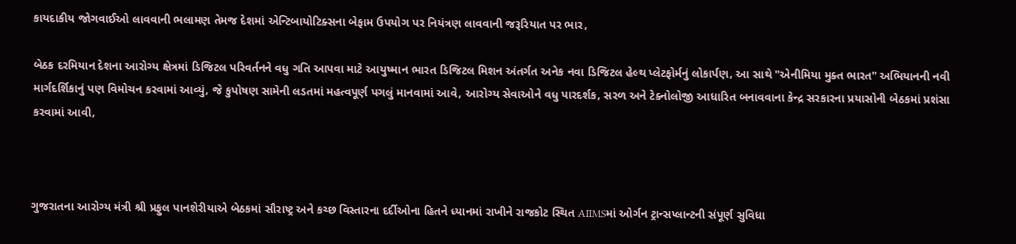કાયદાકીય જોગવાઈઓ લાવવાની ભલામણ તેમજ દેશમાં એન્ટિબાયોટિક્સના બેફામ ઉપયોગ પર નિયંત્રણ લાવવાની જરૂરિયાત પર ભાર,

બેઠક દરમિયાન દેશના આરોગ્ય ક્ષેત્રમાં ડિજિટલ પરિવર્તનને વધુ ગતિ આપવા માટે આયુષ્માન ભારત ડિજિટલ મિશન અંતર્ગત અનેક નવા ડિજિટલ હેલ્થ પ્લેટફોર્મનું લોકાર્પણ, આ સાથે "એનીમિયા મુક્ત ભારત" અભિયાનની નવી માર્ગદર્શિકાનું પણ વિમોચન કરવામાં આવ્યું, જે કુપોષણ સામેની લડતમાં મહત્વપૂર્ણ પગલું માનવામાં આવે, આરોગ્ય સેવાઓને વધુ પારદર્શક, સરળ અને ટેક્નોલોજી આધારિત બનાવવાના કેન્દ્ર સરકારના પ્રયાસોની બેઠકમાં પ્રશંસા કરવામાં આવી,



ગુજરાતના આરોગ્ય મંત્રી શ્રી પ્રફુલ પાનશેરીયાએ બેઠકમાં સૌરાષ્ટ્ર અને કચ્છ વિસ્તારના દર્દીઓના હિતને ધ્યાનમાં રાખીને રાજકોટ સ્થિત AIIMSમાં ઓર્ગન ટ્રાન્સપ્લાન્ટની સંપૂર્ણ સુવિધા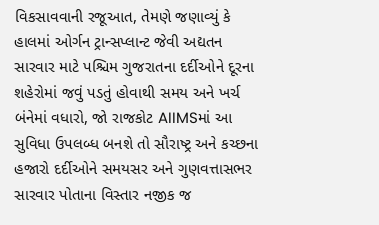વિકસાવવાની રજૂઆત, તેમણે જણાવ્યું કે હાલમાં ઓર્ગન ટ્રાન્સપ્લાન્ટ જેવી અદ્યતન સારવાર માટે પશ્ચિમ ગુજરાતના દર્દીઓને દૂરના શહેરોમાં જવું પડતું હોવાથી સમય અને ખર્ચ બંનેમાં વધારો, જો રાજકોટ AIIMSમાં આ સુવિધા ઉપલબ્ધ બનશે તો સૌરાષ્ટ્ર અને કચ્છના હજારો દર્દીઓને સમયસર અને ગુણવત્તાસભર સારવાર પોતાના વિસ્તાર નજીક જ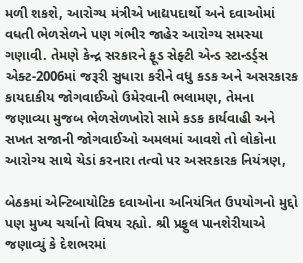મળી શકશે, આરોગ્ય મંત્રીએ ખાદ્યપદાર્થો અને દવાઓમાં વધતી ભેળસેળને પણ ગંભીર જાહેર આરોગ્ય સમસ્યા ગણાવી. તેમણે કેન્દ્ર સરકારને ફૂડ સેફ્ટી એન્ડ સ્ટાન્ડર્ડ્સ એક્ટ-2006માં જરૂરી સુધારા કરીને વધુ કડક અને અસરકારક કાયદાકીય જોગવાઈઓ ઉમેરવાની ભલામણ, તેમના જણાવ્યા મુજબ ભેળસેળખોરો સામે કડક કાર્યવાહી અને સખત સજાની જોગવાઈઓ અમલમાં આવશે તો લોકોના આરોગ્ય સાથે ચેડાં કરનારા તત્વો પર અસરકારક નિયંત્રણ,

બેઠકમાં એન્ટિબાયોટિક દવાઓના અનિયંત્રિત ઉપયોગનો મુદ્દો પણ મુખ્ય ચર્ચાનો વિષય રહ્યો. શ્રી પ્રફુલ પાનશેરીયાએ જણાવ્યું કે દેશભરમાં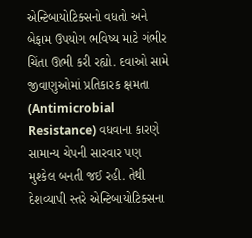એન્ટિબાયોટિક્સનો વધતો અને બેફામ ઉપયોગ ભવિષ્ય માટે ગંભીર ચિંતા ઊભી કરી રહ્યો. દવાઓ સામે જીવાણુઓમાં પ્રતિકારક ક્ષમતા (Antimicrobial Resistance) વધવાના કારણે સામાન્ય ચેપની સારવાર પણ મુશ્કેલ બનતી જઈ રહી. તેથી દેશવ્યાપી સ્તરે એન્ટિબાયોટિક્સના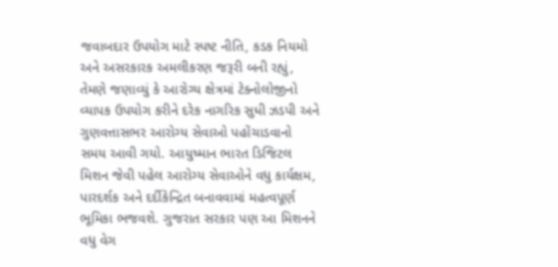જવાબદાર ઉપયોગ માટે સ્પષ્ટ નીતિ, કડક નિયમો અને અસરકારક અમલીકરણ જરૂરી બની રહ્યું, તેમણે જણાવ્યું કે આરોગ્ય ક્ષેત્રમાં ટેક્નોલોજીનો વ્યાપક ઉપયોગ કરીને દરેક નાગરિક સુધી ઝડપી અને ગુણવત્તાસભર આરોગ્ય સેવાઓ પહોંચાડવાનો સમય આવી ગયો. આયુષ્માન ભારત ડિજિટલ મિશન જેવી પહેલ આરોગ્ય સેવાઓને વધુ કાર્યક્ષમ, પારદર્શક અને દર્દીકેન્દ્રિત બનાવવામાં મહત્વપૂર્ણ ભૂમિકા ભજવશે. ગુજરાત સરકાર પણ આ મિશનને વધુ વેગ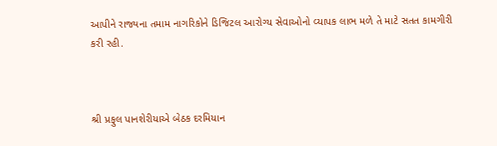આપીને રાજ્યના તમામ નાગરિકોને ડિજિટલ આરોગ્ય સેવાઓનો વ્યાપક લાભ મળે તે માટે સતત કામગીરી કરી રહી.



શ્રી પ્રફુલ પાનશેરીયાએ બેઠક દરમિયાન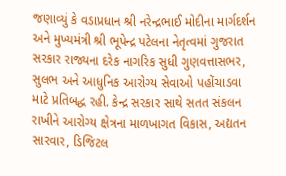જણાવ્યું કે વડાપ્રધાન શ્રી નરેન્દ્રભાઈ મોદીના માર્ગદર્શન અને મુખ્યમંત્રી શ્રી ભૂપેન્દ્ર પટેલના નેતૃત્વમાં ગુજરાત સરકાર રાજ્યના દરેક નાગરિક સુધી ગુણવત્તાસભર, સુલભ અને આધુનિક આરોગ્ય સેવાઓ પહોંચાડવા માટે પ્રતિબદ્ધ રહી. કેન્દ્ર સરકાર સાથે સતત સંકલન રાખીને આરોગ્ય ક્ષેત્રના માળખાગત વિકાસ, અદ્યતન સારવાર, ડિજિટલ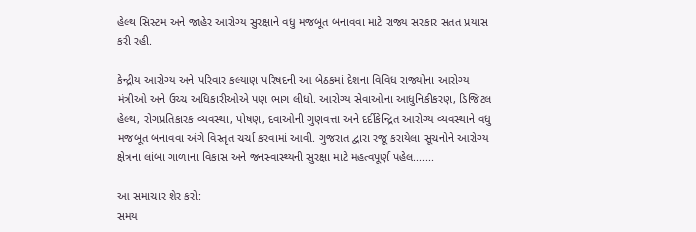હેલ્થ સિસ્ટમ અને જાહેર આરોગ્ય સુરક્ષાને વધુ મજબૂત બનાવવા માટે રાજ્ય સરકાર સતત પ્રયાસ કરી રહી.

કેન્દ્રીય આરોગ્ય અને પરિવાર કલ્યાણ પરિષદની આ બેઠકમાં દેશના વિવિધ રાજ્યોના આરોગ્ય મંત્રીઓ અને ઉચ્ચ અધિકારીઓએ પણ ભાગ લીધો. આરોગ્ય સેવાઓના આધુનિકીકરણ, ડિજિટલ હેલ્થ, રોગપ્રતિકારક વ્યવસ્થા, પોષણ, દવાઓની ગુણવત્તા અને દર્દીકેન્દ્રિત આરોગ્ય વ્યવસ્થાને વધુ મજબૂત બનાવવા અંગે વિસ્તૃત ચર્ચા કરવામાં આવી. ગુજરાત દ્વારા રજૂ કરાયેલા સૂચનોને આરોગ્ય ક્ષેત્રના લાંબા ગાળાના વિકાસ અને જનસ્વાસ્થ્યની સુરક્ષા માટે મહત્વપૂર્ણ પહેલ.......

આ સમાચાર શેર કરો:
સમય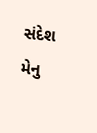સંદેશ મેનુ